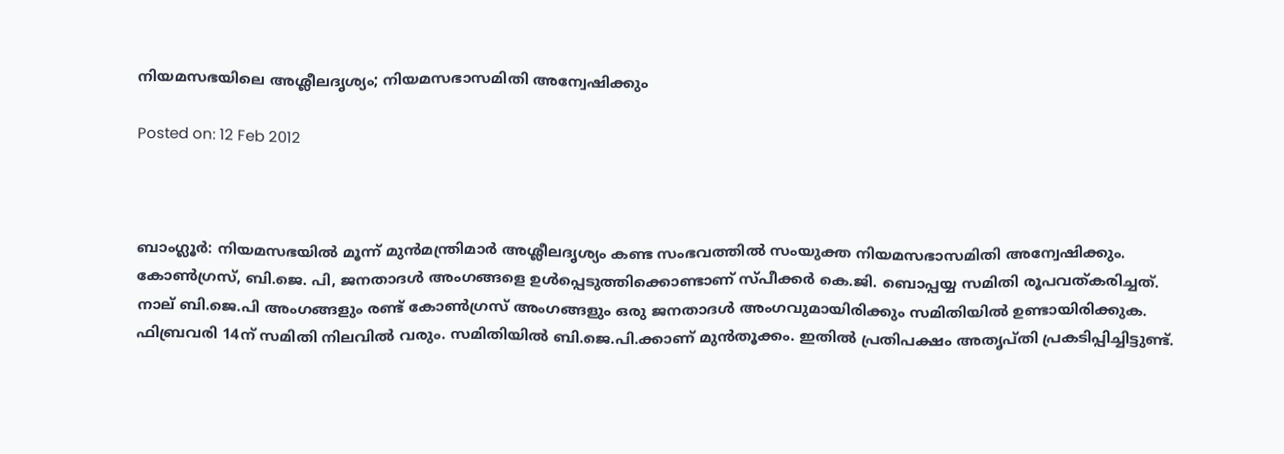നിയമസഭയിലെ അശ്ലീലദൃശ്യം; നിയമസഭാസമിതി അന്വേഷിക്കും

Posted on: 12 Feb 2012



ബാംഗ്ലൂര്‍: നിയമസഭയില്‍ മൂന്ന് മുന്‍മന്ത്രിമാര്‍ അശ്ലീലദൃശ്യം കണ്ട സംഭവത്തില്‍ സംയുക്ത നിയമസഭാസമിതി അന്വേഷിക്കും. കോണ്‍ഗ്രസ്, ബി.ജെ. പി, ജനതാദള്‍ അംഗങ്ങളെ ഉള്‍പ്പെടുത്തിക്കൊണ്ടാണ് സ്പീക്കര്‍ കെ.ജി. ബൊപ്പയ്യ സമിതി രൂപവത്കരിച്ചത്. നാല് ബി.ജെ.പി അംഗങ്ങളും രണ്ട് കോണ്‍ഗ്രസ് അംഗങ്ങളും ഒരു ജനതാദള്‍ അംഗവുമായിരിക്കും സമിതിയില്‍ ഉണ്ടായിരിക്കുക. ഫിബ്രവരി 14ന് സമിതി നിലവില്‍ വരും. സമിതിയില്‍ ബി.ജെ.പി.ക്കാണ് മുന്‍തൂക്കം. ഇതില്‍ പ്രതിപക്ഷം അതൃപ്തി പ്രകടിപ്പിച്ചിട്ടുണ്ട്.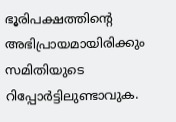ഭൂരിപക്ഷത്തിന്റെ അഭിപ്രായമായിരിക്കും സമിതിയുടെ റിപ്പോര്‍ട്ടിലുണ്ടാവുക.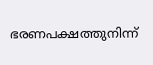ഭരണപക്ഷത്തുനിന്ന്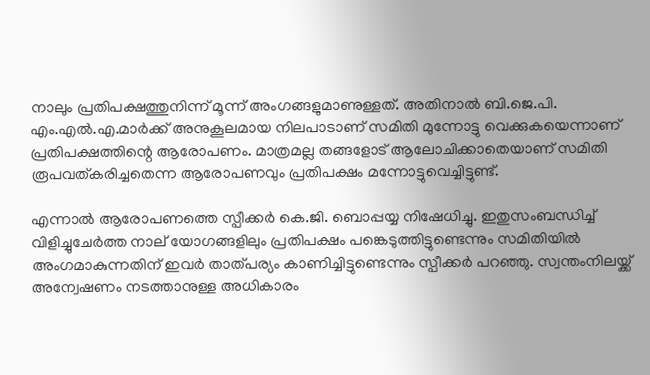നാലും പ്രതിപക്ഷത്തുനിന്ന് മൂന്ന് അംഗങ്ങളുമാണുള്ളത്. അതിനാല്‍ ബി.ജെ.പി. എം.എല്‍.എ.മാര്‍ക്ക് അനുകൂലമായ നിലപാടാണ് സമിതി മുന്നോട്ടു വെക്കുകയെന്നാണ് പ്രതിപക്ഷത്തിന്റെ ആരോപണം. മാത്രമല്ല തങ്ങളോട് ആലോചിക്കാതെയാണ് സമിതി രൂപവത്കരിച്ചതെന്ന ആരോപണവും പ്രതിപക്ഷം മന്നോട്ടുവെച്ചിട്ടുണ്ട്.

എന്നാല്‍ ആരോപണത്തെ സ്പീക്കര്‍ കെ.ജി. ബൊപ്പയ്യ നിഷേധിച്ചു. ഇതുസംബന്ധിച്ച് വിളിച്ചുചേര്‍ത്ത നാല് യോഗങ്ങളിലും പ്രതിപക്ഷം പങ്കെടുത്തിട്ടുണ്ടെന്നും സമിതിയില്‍ അംഗമാകുന്നതിന് ഇവര്‍ താത്പര്യം കാണിച്ചിട്ടുണ്ടെന്നും സ്പീക്കര്‍ പറഞ്ഞു. സ്വന്തംനിലയ്ക്ക് അന്വേഷണം നടത്താനുള്ള അധികാരം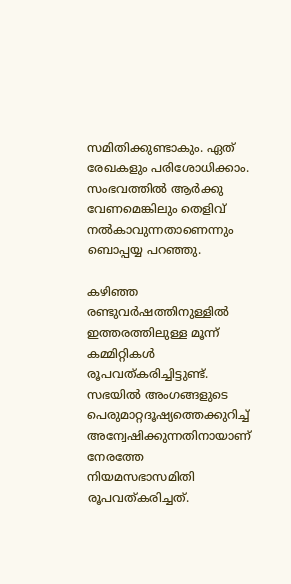സമിതിക്കുണ്ടാകും. ഏത് രേഖകളും പരിശോധിക്കാം. സംഭവത്തില്‍ ആര്‍ക്കു വേണമെങ്കിലും തെളിവ് നല്‍കാവുന്നതാണെന്നും ബൊപ്പയ്യ പറഞ്ഞു.

കഴിഞ്ഞ രണ്ടുവര്‍ഷത്തിനുള്ളില്‍ ഇത്തരത്തിലുള്ള മൂന്ന് കമ്മിറ്റികള്‍ രൂപവത്കരിച്ചിട്ടുണ്ട്. സഭയില്‍ അംഗങ്ങളുടെ പെരുമാറ്റദൂഷ്യത്തെക്കുറിച്ച് അന്വേഷിക്കുന്നതിനായാണ് നേരത്തേ നിയമസഭാസമിതി രൂപവത്കരിച്ചത്.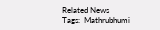Related News
Tags:  Mathrubhumi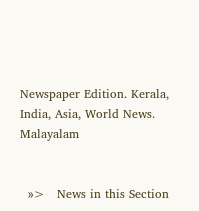Newspaper Edition. Kerala, India, Asia, World News. Malayalam


  »>   News in this Section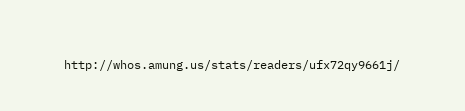http://whos.amung.us/stats/readers/ufx72qy9661j/